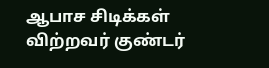ஆபாச சிடிக்கள் விற்றவர் குண்டர்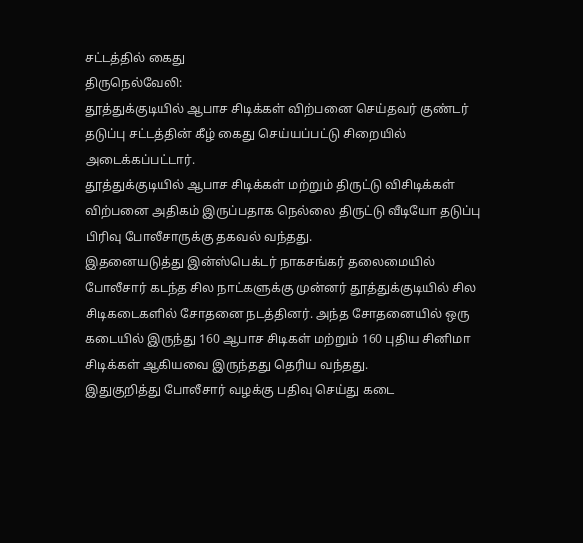சட்டத்தில் கைது
திருநெல்வேலி:
தூத்துக்குடியில் ஆபாச சிடிக்கள் விற்பனை செய்தவர் குண்டர் தடுப்பு சட்டத்தின் கீழ் கைது செய்யப்பட்டு சிறையில் அடைக்கப்பட்டார்.
தூத்துக்குடியில் ஆபாச சிடிக்கள் மற்றும் திருட்டு விசிடிக்கள் விற்பனை அதிகம் இருப்பதாக நெல்லை திருட்டு வீடியோ தடுப்பு பிரிவு போலீசாருக்கு தகவல் வந்தது.
இதனையடுத்து இன்ஸ்பெக்டர் நாகசங்கர் தலைமையில் போலீசார் கடந்த சில நாட்களுக்கு முன்னர் தூத்துக்குடியில் சில சிடிகடைகளில் சோதனை நடத்தினர். அந்த சோதனையில் ஒரு கடையில் இருந்து 160 ஆபாச சிடிகள் மற்றும் 160 புதிய சினிமா சிடிக்கள் ஆகியவை இருந்தது தெரிய வந்தது.
இதுகுறித்து போலீசார் வழக்கு பதிவு செய்து கடை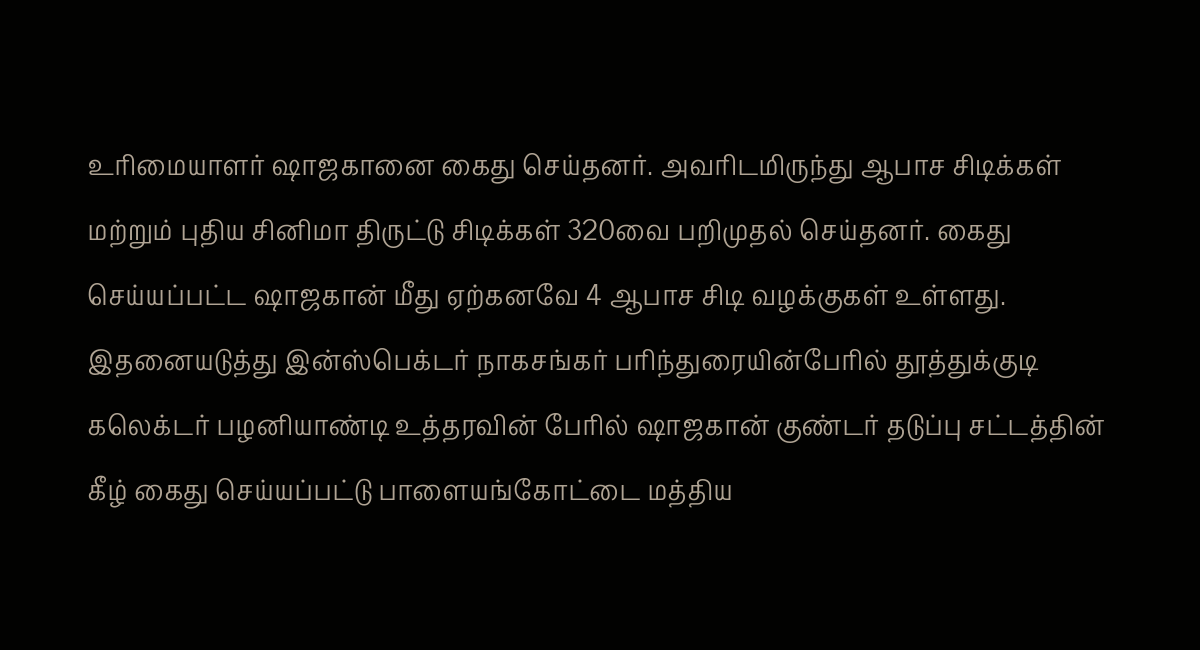உரிமையாளர் ஷாஜகானை கைது செய்தனர். அவரிடமிருந்து ஆபாச சிடிக்கள் மற்றும் புதிய சினிமா திருட்டு சிடிக்கள் 320வை பறிமுதல் செய்தனர். கைது செய்யப்பட்ட ஷாஜகான் மீது ஏற்கனவே 4 ஆபாச சிடி வழக்குகள் உள்ளது.
இதனையடுத்து இன்ஸ்பெக்டர் நாகசங்கர் பரிந்துரையின்பேரில் தூத்துக்குடி கலெக்டர் பழனியாண்டி உத்தரவின் பேரில் ஷாஜகான் குண்டர் தடுப்பு சட்டத்தின் கீழ் கைது செய்யப்பட்டு பாளையங்கோட்டை மத்திய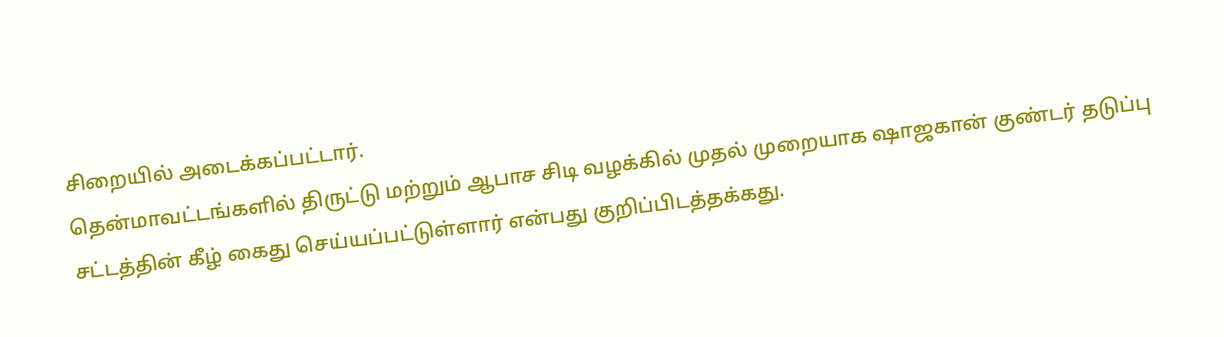சிறையில் அடைக்கப்பட்டார்.
தென்மாவட்டங்களில் திருட்டு மற்றும் ஆபாச சிடி வழக்கில் முதல் முறையாக ஷாஜகான் குண்டர் தடுப்பு சட்டத்தின் கீழ் கைது செய்யப்பட்டுள்ளார் என்பது குறிப்பிடத்தக்கது.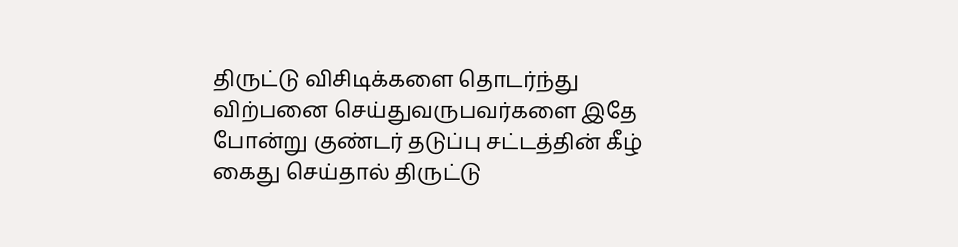திருட்டு விசிடிக்களை தொடர்ந்து விற்பனை செய்துவருபவர்களை இதே போன்று குண்டர் தடுப்பு சட்டத்தின் கீழ் கைது செய்தால் திருட்டு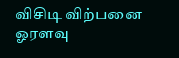விசிடி விற்பனை ஓரளவு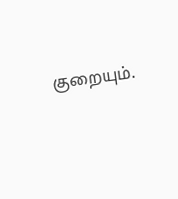குறையும்.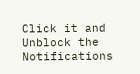Click it and Unblock the Notifications